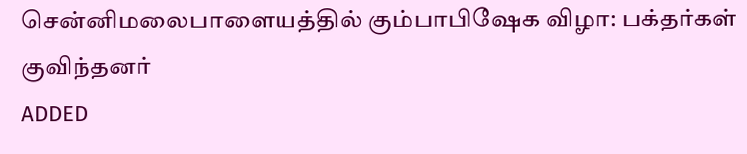சென்னிமலைபாளையத்தில் கும்பாபிஷேக விழா: பக்தர்கள் குவிந்தனர்
ADDED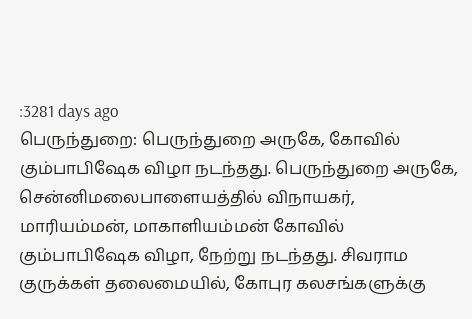:3281 days ago
பெருந்துறை: பெருந்துறை அருகே, கோவில் கும்பாபிஷேக விழா நடந்தது. பெருந்துறை அருகே, சென்னிமலைபாளையத்தில் விநாயகர், மாரியம்மன், மாகாளியம்மன் கோவில் கும்பாபிஷேக விழா, நேற்று நடந்தது. சிவராம குருக்கள் தலைமையில், கோபுர கலசங்களுக்கு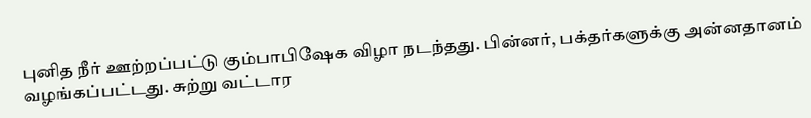புனித நீர் ஊற்றப்பட்டு கும்பாபிஷேக விழா நடந்தது. பின்னர், பக்தர்களுக்கு அன்னதானம் வழங்கப்பட்டது. சுற்று வட்டார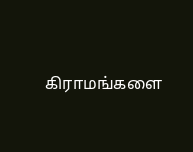கிராமங்களை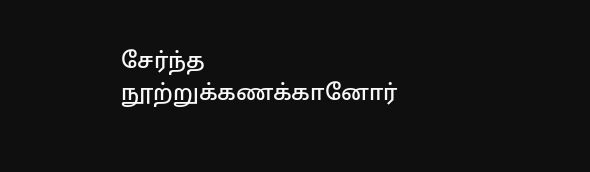சேர்ந்த நூற்றுக்கணக்கானோர்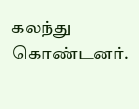கலந்து கொண்டனர்.